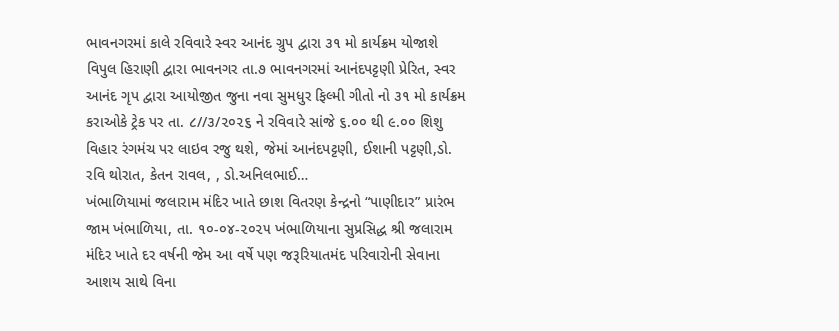ભાવનગરમાં કાલે રવિવારે સ્વર આનંદ ગ્રુપ દ્વારા ૩૧ મો કાર્યક્રમ યોજાશે
વિપુલ હિરાણી દ્વારા ભાવનગર તા.૭ ભાવનગરમાં આનંદપટ્ટણી પ્રેરિત, સ્વર આનંદ ગૃપ દ્વારા આયોજીત જુના નવા સુમધુર ફિલ્મી ગીતો નો ૩૧ મો કાર્યક્રમ કરાઓકે ટ્રેક પર તા. ૮//૩/૨૦૨૬ ને રવિવારે સાંજે ૬.૦૦ થી ૯.૦૦ શિશુ વિહાર રંગમંચ પર લાઇવ રજુ થશે, જેમાં આનંદપટ્ટણી, ઈશાની પટ્ટણી,ડો. રવિ થોરાત, કેતન રાવલ, , ડો.અનિલભાઈ…
ખંભાળિયામાં જલારામ મંદિર ખાતે છાશ વિતરણ કેન્દ્રનો “પાણીદાર” પ્રારંભ
જામ ખંભાળિયા, તા. ૧૦-૦૪-૨૦૨૫ ખંભાળિયાના સુપ્રસિદ્ધ શ્રી જલારામ મંદિર ખાતે દર વર્ષની જેમ આ વર્ષે પણ જરૂરિયાતમંદ પરિવારોની સેવાના આશય સાથે વિના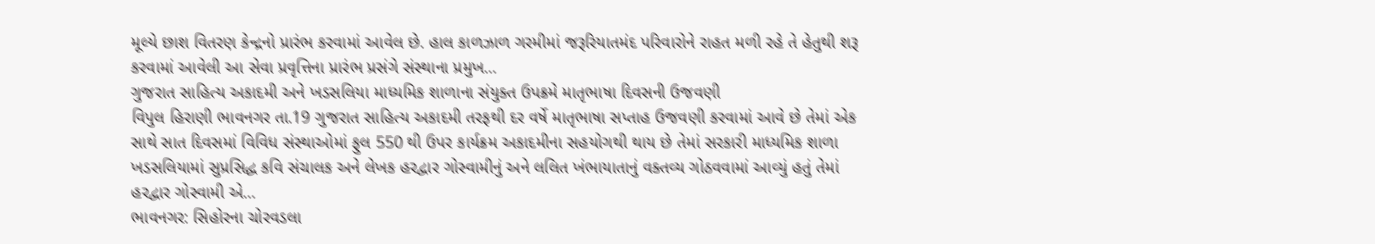મૂલ્યે છાશ વિતરણ કેન્દ્રનો પ્રારંભ કરવામાં આવેલ છે. હાલ કાળઝાળ ગરમીમાં જરૂરિયાતમંદ પરિવારોને રાહત મળી રહે તે હેતુથી શરૂ કરવામાં આવેલી આ સેવા પ્રવૃત્તિના પ્રારંભ પ્રસંગે સંસ્થાના પ્રમુખ…
ગુજરાત સાહિત્ય અકાદમી અને ખડસલિયા માધ્યમિક શાળાના સંયુક્ત ઉપક્રમે માતૃભાષા દિવસની ઉજવણી
વિપુલ હિરાણી ભાવનગર તા.19 ગુજરાત સાહિત્ય અકાદમી તરફથી દર વર્ષે માતૃભાષા સપ્તાહ ઉજવણી કરવામાં આવે છે તેમાં એક સાથે સાત દિવસમાં વિવિધ સંસ્થાઓમાં ફુલ 550 થી ઉપર કાર્યક્રમ અકાદમીના સહયોગથી થાય છે તેમાં સરકારી માધ્યમિક શાળા ખડસલિયામાં સુપ્રસિદ્ધ કવિ સંચાલક અને લેખક હરદ્વાર ગોસ્વામીનું અને લલિત ખંભાયાતાનું વક્તવ્ય ગોઠવવામાં આવ્યું હતું તેમાં હરદ્વાર ગોસ્વામી એ…
ભાવનગર: સિહોરના ચોરવડલા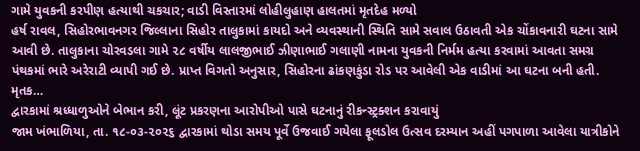ગામે યુવકની કરપીણ હત્યાથી ચકચાર; વાડી વિસ્તારમાં લોહીલુહાણ હાલતમાં મૃતદેહ મળ્યો
હર્ષ રાવલ, સિહોરભાવનગર જિલ્લાના સિહોર તાલુકામાં કાયદો અને વ્યવસ્થાની સ્થિતિ સામે સવાલ ઉઠાવતી એક ચોંકાવનારી ઘટના સામે આવી છે. તાલુકાના ચોરવડલા ગામે ૨૮ વર્ષીય લાલજીભાઈ ઝીણાભાઈ ગલાણી નામના યુવકની નિર્મમ હત્યા કરવામાં આવતા સમગ્ર પંથકમાં ભારે અરેરાટી વ્યાપી ગઈ છે. પ્રાપ્ત વિગતો અનુસાર, સિહોરના ઢાંકણકુંડા રોડ પર આવેલી એક વાડીમાં આ ઘટના બની હતી. મૃતક…
દ્વારકામાં શ્રધ્ધાળુઓને બેભાન કરી, લૂંટ પ્રકરણના આરોપીઓ પાસે ઘટનાનું રીકન્સ્ટ્રક્શન કરાવાયું
જામ ખંભાળિયા, તા. ૧૮-૦૩-૨૦૨૬ દ્વારકામાં થોડા સમય પૂર્વે ઉજવાઈ ગયેલા ફૂલડોલ ઉત્સવ દરમ્યાન અહીં પગપાળા આવેલા યાત્રીકોને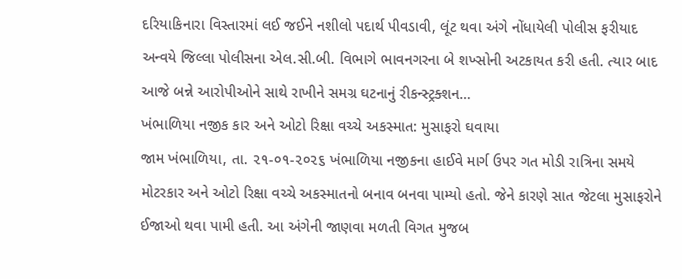દરિયાકિનારા વિસ્તારમાં લઈ જઈને નશીલો પદાર્થ પીવડાવી, લૂંટ થવા અંગે નોંધાયેલી પોલીસ ફરીયાદ અન્વયે જિલ્લા પોલીસના એલ.સી.બી. વિભાગે ભાવનગરના બે શખ્સોની અટકાયત કરી હતી. ત્યાર બાદ આજે બન્ને આરોપીઓને સાથે રાખીને સમગ્ર ઘટનાનું રીકન્સ્ટ્રક્શન…
ખંભાળિયા નજીક કાર અને ઓટો રિક્ષા વચ્ચે અકસ્માત: મુસાફરો ઘવાયા
જામ ખંભાળિયા, તા. ૨૧-૦૧-૨૦૨૬ ખંભાળિયા નજીકના હાઈવે માર્ગ ઉપર ગત મોડી રાત્રિના સમયે મોટરકાર અને ઓટો રિક્ષા વચ્ચે અકસ્માતનો બનાવ બનવા પામ્યો હતો. જેને કારણે સાત જેટલા મુસાફરોને ઈજાઓ થવા પામી હતી. આ અંગેની જાણવા મળતી વિગત મુજબ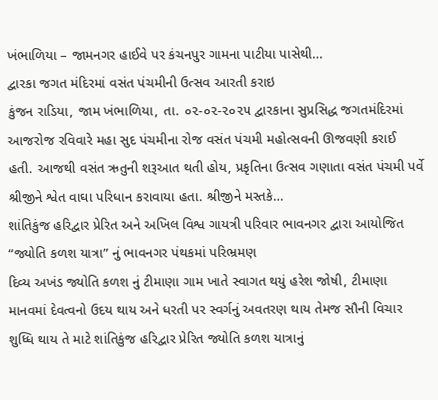ખંભાળિયા – જામનગર હાઈવે પર કંચનપુર ગામના પાટીયા પાસેથી…
દ્વારકા જગત મંદિરમાં વસંત પંચમીની ઉત્સવ આરતી કરાઇ
કુંજન રાડિયા, જામ ખંભાળિયા, તા. ૦૨-૦૨-૨૦૨૫ દ્વારકાના સુપ્રસિદ્ધ જગતમંદિરમાં આજરોજ રવિવારે મહા સુદ પંચમીના રોજ વસંત પંચમી મહોત્સવની ઊજવણી કરાઈ હતી. આજથી વસંત ઋતુની શરૂઆત થતી હોય, પ્રકૃતિના ઉત્સવ ગણાતા વસંત પંચમી પર્વે શ્રીજીને શ્વેત વાઘા પરિધાન કરાવાયા હતા. શ્રીજીને મસ્તકે…
શાંતિકુંજ હરિદ્વાર પ્રેરિત અને અખિલ વિશ્વ ગાયત્રી પરિવાર ભાવનગર દ્વારા આયોજિત “જ્યોતિ કળશ યાત્રા” નું ભાવનગર પંથકમાં પરિભ્રમણ
દિવ્ય અખંડ જ્યોતિ કળશ નું ટીમાણા ગામ ખાતે સ્વાગત થયું હરેશ જોષી, ટીમાણા માનવમાં દેવત્વનો ઉદય થાય અને ધરતી પર સ્વર્ગનું અવતરણ થાય તેમજ સૌની વિચાર શુધ્ધિ થાય તે માટે શાંતિકુંજ હરિદ્વાર પ્રેરિત જ્યોતિ કળશ યાત્રાનું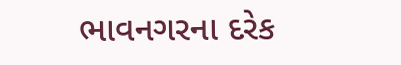ભાવનગરના દરેક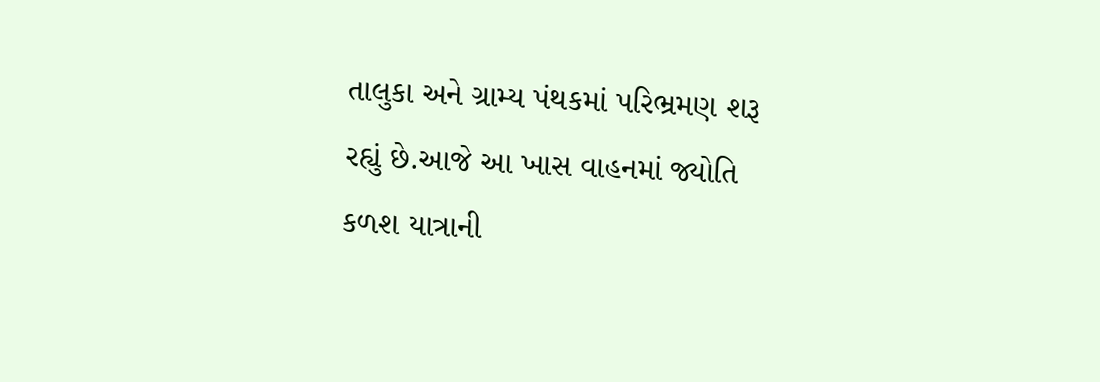તાલુકા અને ગ્રામ્ય પંથકમાં પરિભ્રમણ શરૂ રહ્યું છે.આજે આ ખાસ વાહનમાં જ્યોતિ કળશ યાત્રાની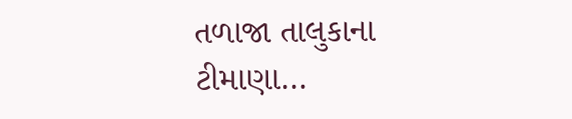તળાજા તાલુકાના ટીમાણા…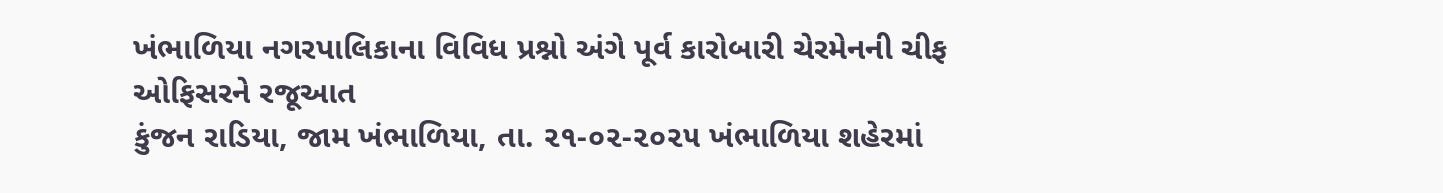ખંભાળિયા નગરપાલિકાના વિવિધ પ્રશ્નો અંગે પૂર્વ કારોબારી ચેરમેનની ચીફ ઓફિસરને રજૂઆત
કુંજન રાડિયા, જામ ખંભાળિયા, તા. ૨૧-૦૨-૨૦૨૫ ખંભાળિયા શહેરમાં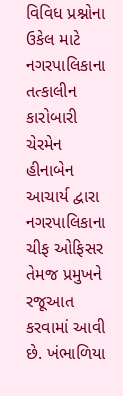વિવિધ પ્રશ્નોના ઉકેલ માટે નગરપાલિકાના તત્કાલીન કારોબારી ચેરમેન હીનાબેન આચાર્ય દ્વારા નગરપાલિકાના ચીફ ઓફિસર તેમજ પ્રમુખને રજૂઆત કરવામાં આવી છે. ખંભાળિયા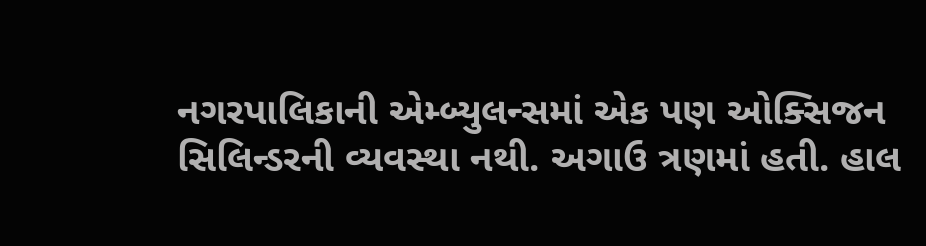નગરપાલિકાની એમ્બ્યુલન્સમાં એક પણ ઓક્સિજન સિલિન્ડરની વ્યવસ્થા નથી. અગાઉ ત્રણમાં હતી. હાલ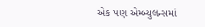એક પણ એમ્બ્યુલન્સમાં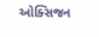ઓક્સિજન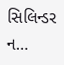સિલિન્ડર ન…